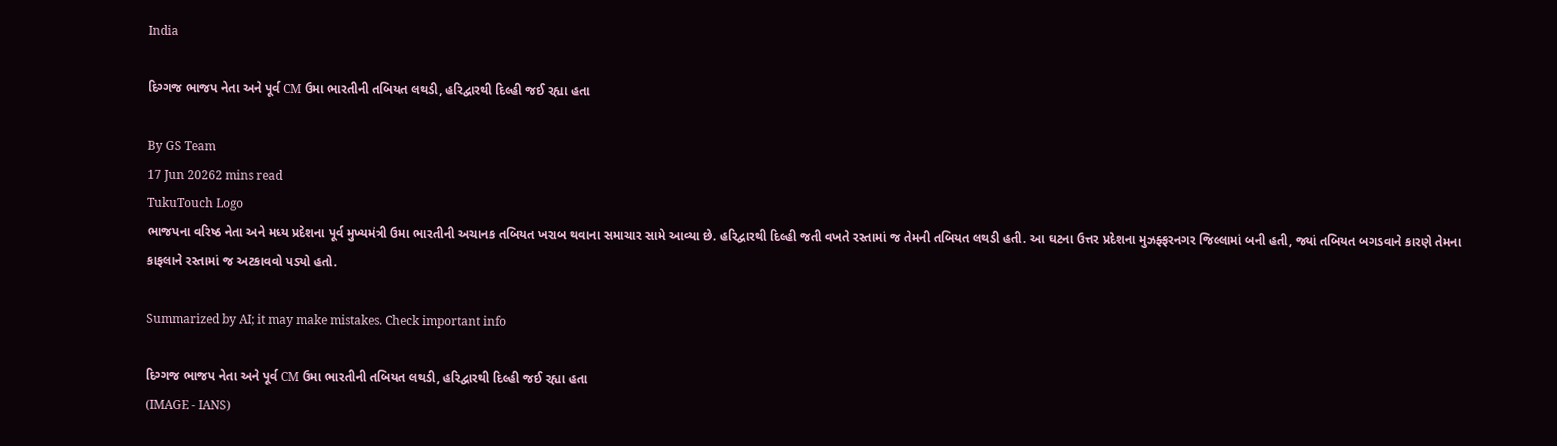India

દિગ્ગજ ભાજપ નેતા અને પૂર્વ CM ઉમા ભારતીની તબિયત લથડી, હરિદ્વારથી દિલ્હી જઈ રહ્યા હતા

By GS Team
17 Jun 20262 mins read
TukuTouch Logo
ભાજપના વરિષ્ઠ નેતા અને મધ્ય પ્રદેશના પૂર્વ મુખ્યમંત્રી ઉમા ભારતીની અચાનક તબિયત ખરાબ થવાના સમાચાર સામે આવ્યા છે. હરિદ્વારથી દિલ્હી જતી વખતે રસ્તામાં જ તેમની તબિયત લથડી હતી. આ ઘટના ઉત્તર પ્રદેશના મુઝફ્ફરનગર જિલ્લામાં બની હતી, જ્યાં તબિયત બગડવાને કારણે તેમના કાફલાને રસ્તામાં જ અટકાવવો પડ્યો હતો.

Summarized by AI; it may make mistakes. Check important info

દિગ્ગજ ભાજપ નેતા અને પૂર્વ CM ઉમા ભારતીની તબિયત લથડી, હરિદ્વારથી દિલ્હી જઈ રહ્યા હતા
(IMAGE - IANS)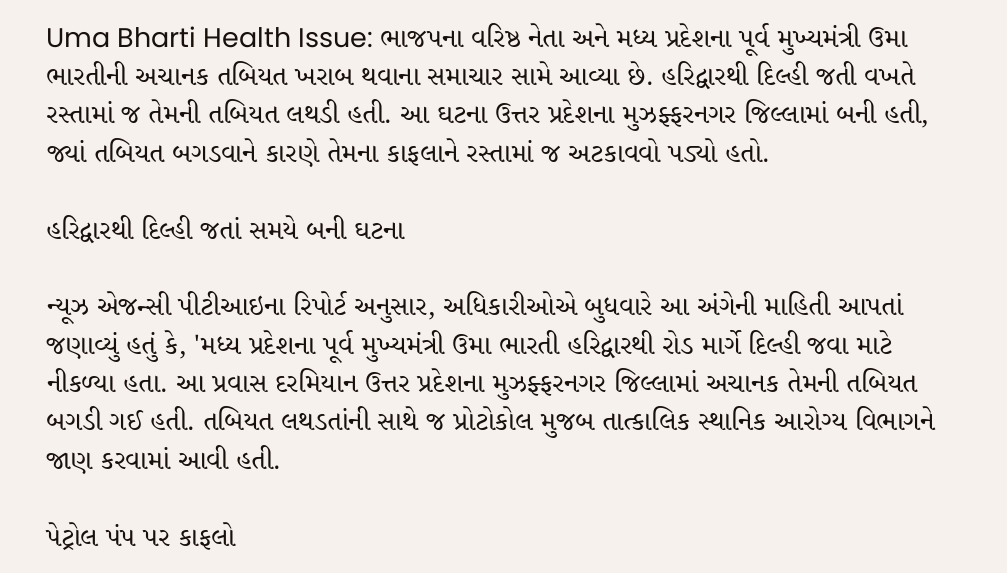Uma Bharti Health Issue: ભાજપના વરિષ્ઠ નેતા અને મધ્ય પ્રદેશના પૂર્વ મુખ્યમંત્રી ઉમા ભારતીની અચાનક તબિયત ખરાબ થવાના સમાચાર સામે આવ્યા છે. હરિદ્વારથી દિલ્હી જતી વખતે રસ્તામાં જ તેમની તબિયત લથડી હતી. આ ઘટના ઉત્તર પ્રદેશના મુઝફ્ફરનગર જિલ્લામાં બની હતી, જ્યાં તબિયત બગડવાને કારણે તેમના કાફલાને રસ્તામાં જ અટકાવવો પડ્યો હતો.

હરિદ્વારથી દિલ્હી જતાં સમયે બની ઘટના

ન્યૂઝ એજન્સી પીટીઆઇના રિપોર્ટ અનુસાર, અધિકારીઓએ બુધવારે આ અંગેની માહિતી આપતાં જણાવ્યું હતું કે, 'મધ્ય પ્રદેશના પૂર્વ મુખ્યમંત્રી ઉમા ભારતી હરિદ્વારથી રોડ માર્ગે દિલ્હી જવા માટે નીકળ્યા હતા. આ પ્રવાસ દરમિયાન ઉત્તર પ્રદેશના મુઝફ્ફરનગર જિલ્લામાં અચાનક તેમની તબિયત બગડી ગઈ હતી. તબિયત લથડતાંની સાથે જ પ્રોટોકોલ મુજબ તાત્કાલિક સ્થાનિક આરોગ્ય વિભાગને જાણ કરવામાં આવી હતી.

પેટ્રોલ પંપ પર કાફલો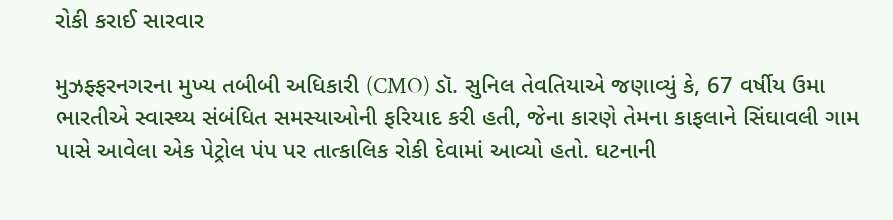રોકી કરાઈ સારવાર

મુઝફ્ફરનગરના મુખ્ય તબીબી અધિકારી (CMO) ડૉ. સુનિલ તેવતિયાએ જણાવ્યું કે, 67 વર્ષીય ઉમા ભારતીએ સ્વાસ્થ્ય સંબંધિત સમસ્યાઓની ફરિયાદ કરી હતી, જેના કારણે તેમના કાફલાને સિંઘાવલી ગામ પાસે આવેલા એક પેટ્રોલ પંપ પર તાત્કાલિક રોકી દેવામાં આવ્યો હતો. ઘટનાની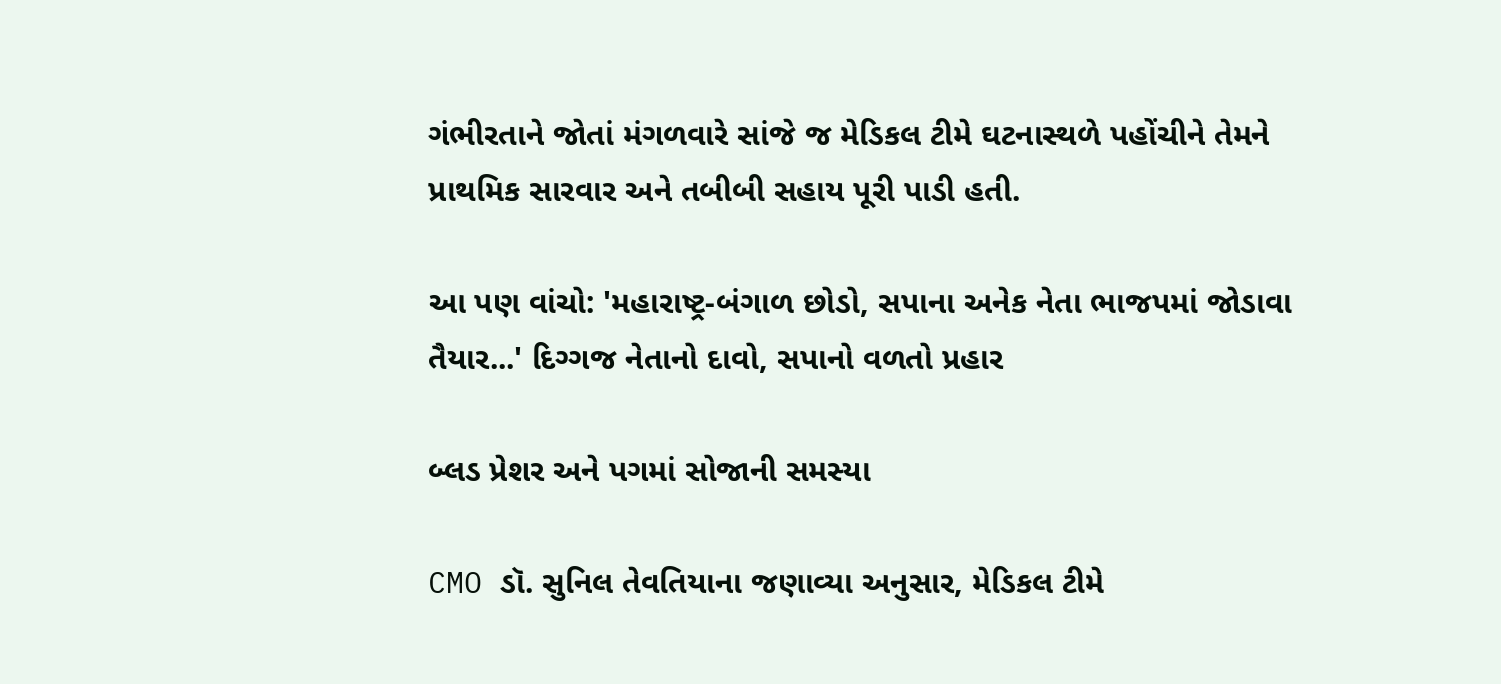ગંભીરતાને જોતાં મંગળવારે સાંજે જ મેડિકલ ટીમે ઘટનાસ્થળે પહોંચીને તેમને પ્રાથમિક સારવાર અને તબીબી સહાય પૂરી પાડી હતી.

આ પણ વાંચો: 'મહારાષ્ટ્ર-બંગાળ છોડો, સપાના અનેક નેતા ભાજપમાં જોડાવા તૈયાર...' દિગ્ગજ નેતાનો દાવો, સપાનો વળતો પ્રહાર

બ્લડ પ્રેશર અને પગમાં સોજાની સમસ્યા

CMO ડૉ. સુનિલ તેવતિયાના જણાવ્યા અનુસાર, મેડિકલ ટીમે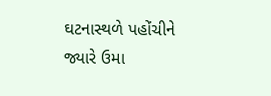ઘટનાસ્થળે પહોંચીને જ્યારે ઉમા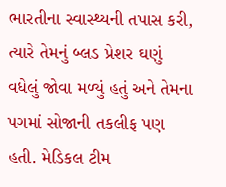ભારતીના સ્વાસ્થ્યની તપાસ કરી, ત્યારે તેમનું બ્લડ પ્રેશર ઘણું વધેલું જોવા મળ્યું હતું અને તેમના પગમાં સોજાની તકલીફ પણ હતી. મેડિકલ ટીમ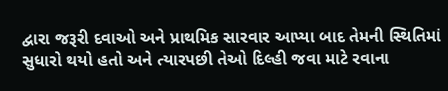દ્વારા જરૂરી દવાઓ અને પ્રાથમિક સારવાર આપ્યા બાદ તેમની સ્થિતિમાં સુધારો થયો હતો અને ત્યારપછી તેઓ દિલ્હી જવા માટે રવાના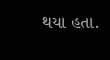થયા હતા.